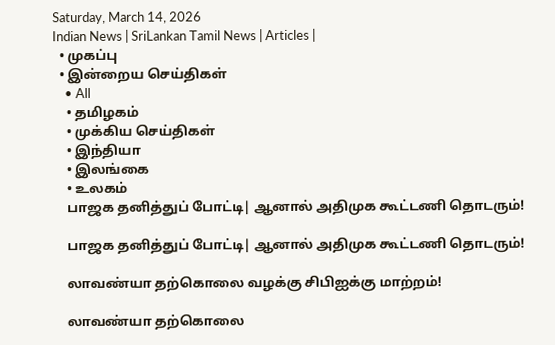Saturday, March 14, 2026
Indian News | SriLankan Tamil News | Articles |
  • முகப்பு
  • இன்றைய செய்திகள்
    • All
    • தமிழகம்
    • முக்கிய செய்திகள்
    • இந்தியா
    • இலங்கை
    • உலகம்
    பாஜக தனித்துப் போட்டி| ஆனால் அதிமுக கூட்டணி தொடரும்!

    பாஜக தனித்துப் போட்டி| ஆனால் அதிமுக கூட்டணி தொடரும்!

    லாவண்யா தற்கொலை வழக்கு சிபிஐக்கு மாற்றம்!

    லாவண்யா தற்கொலை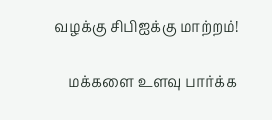வழக்கு சிபிஐக்கு மாற்றம்!

    மக்களை உளவு பார்க்க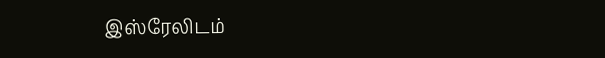இஸ்ரேலிடம்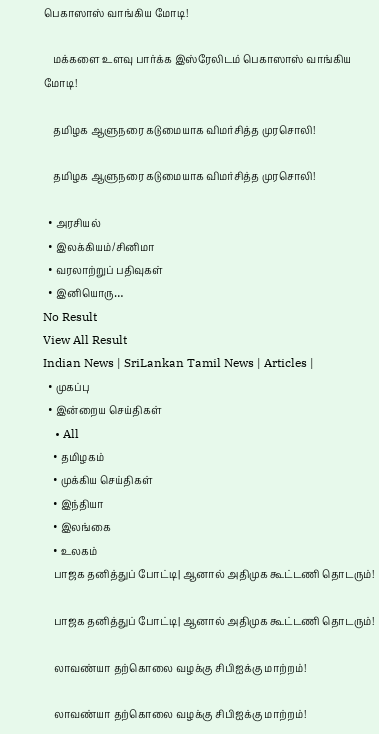பெகாஸாஸ் வாங்கிய மோடி!

    மக்களை உளவு பார்க்க இஸ்ரேலிடம் பெகாஸாஸ் வாங்கிய மோடி!

    தமிழக ஆளுநரை கடுமையாக விமர்சித்த முரசொலி!

    தமிழக ஆளுநரை கடுமையாக விமர்சித்த முரசொலி!

  • அரசியல்
  • இலக்கியம்/சினிமா
  • வரலாற்றுப் பதிவுகள்
  • இனியொரு…
No Result
View All Result
Indian News | SriLankan Tamil News | Articles |
  • முகப்பு
  • இன்றைய செய்திகள்
    • All
    • தமிழகம்
    • முக்கிய செய்திகள்
    • இந்தியா
    • இலங்கை
    • உலகம்
    பாஜக தனித்துப் போட்டி| ஆனால் அதிமுக கூட்டணி தொடரும்!

    பாஜக தனித்துப் போட்டி| ஆனால் அதிமுக கூட்டணி தொடரும்!

    லாவண்யா தற்கொலை வழக்கு சிபிஐக்கு மாற்றம்!

    லாவண்யா தற்கொலை வழக்கு சிபிஐக்கு மாற்றம்!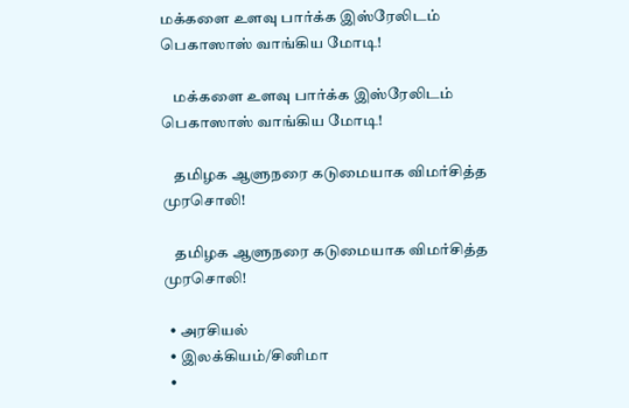மக்களை உளவு பார்க்க இஸ்ரேலிடம் பெகாஸாஸ் வாங்கிய மோடி!

    மக்களை உளவு பார்க்க இஸ்ரேலிடம் பெகாஸாஸ் வாங்கிய மோடி!

    தமிழக ஆளுநரை கடுமையாக விமர்சித்த முரசொலி!

    தமிழக ஆளுநரை கடுமையாக விமர்சித்த முரசொலி!

  • அரசியல்
  • இலக்கியம்/சினிமா
  •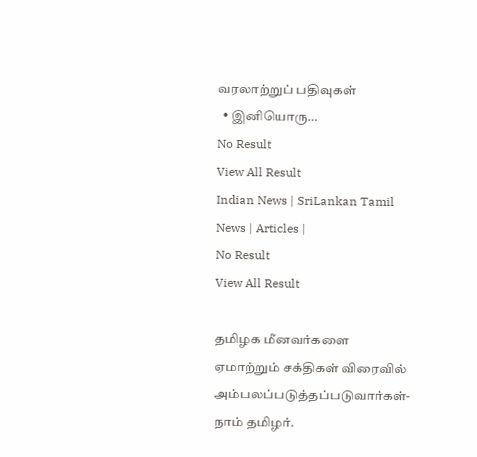வரலாற்றுப் பதிவுகள்
  • இனியொரு…
No Result
View All Result
Indian News | SriLankan Tamil News | Articles |
No Result
View All Result

தமிழக மீனவர்களை ஏமாற்றும் சக்திகள் விரைவில் அம்பலப்படுத்தப்படுவார்கள்-நாம் தமிழர்.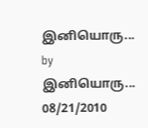இனியொரு... by இனியொரு...
08/21/2010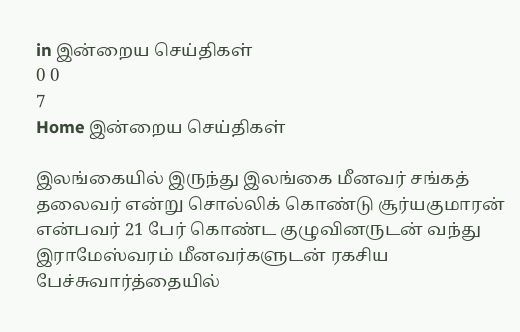in இன்றைய செய்திகள்
0 0
7
Home இன்றைய செய்திகள்

இலங்கையில் இருந்து இலங்கை மீனவர் சங்கத் தலைவர் என்று சொல்லிக் கொண்டு சூர்யகுமாரன் என்பவர் 21 பேர் கொண்ட குழுவினருடன் வந்து இராமேஸ்வரம் மீனவர்களுடன் ரகசிய பேச்சுவார்த்தையில்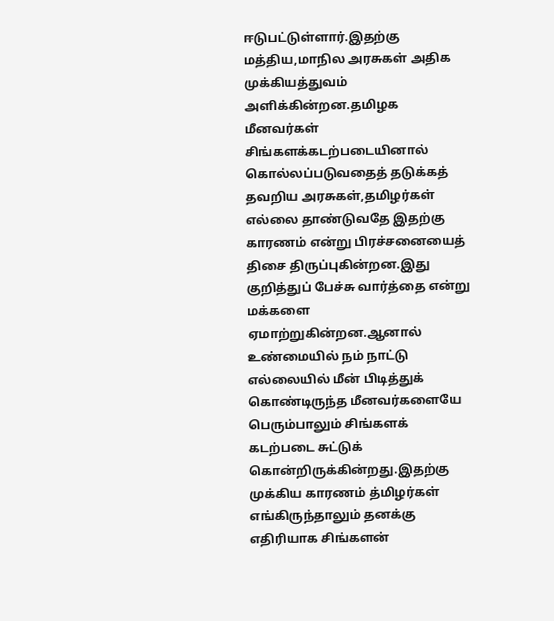ஈடுபட்டுள்ளார்.இதற்கு மத்திய,மாநில அரசுகள் அதிக முக்கியத்துவம் அளிக்கின்றன.தமிழக மீனவர்கள் சிங்களக்கடற்படையினால் கொல்லப்படுவதைத் தடுக்கத் தவறிய அரசுகள்,தமிழர்கள் எல்லை தாண்டுவதே இதற்கு காரணம் என்று பிரச்சனையைத் திசை திருப்புகின்றன.இது குறித்துப் பேச்சு வார்த்தை என்று மக்களை ஏமாற்றுகின்றன.ஆனால் உண்மையில் நம் நாட்டு எல்லையில் மீன் பிடித்துக் கொண்டிருந்த மீனவர்களையே பெரும்பாலும் சிங்களக் கடற்படை சுட்டுக் கொன்றிருக்கின்றது.இதற்கு முக்கிய காரணம் த்மிழர்கள் எங்கிருந்தாலும் தனக்கு எதிரியாக சிங்களன்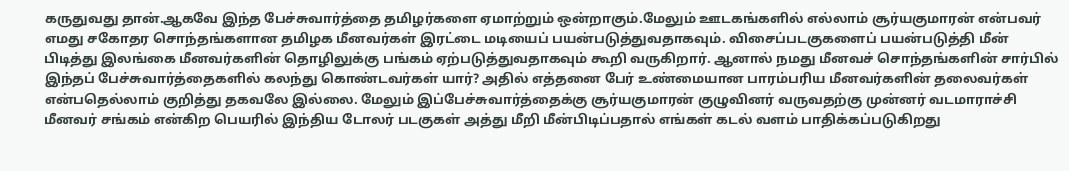கருதுவது தான்.ஆகவே இந்த பேச்சுவார்த்தை தமிழர்களை ஏமாற்றும் ஒன்றாகும்.மேலும் ஊடகங்களில் எல்லாம் சூர்யகுமாரன் என்பவர் எமது சகோதர சொந்தங்களான தமிழக மீனவர்கள் இரட்டை மடியைப் பயன்படுத்துவதாகவும். விசைப்படகுகளைப் பயன்படுத்தி மீன் பிடித்து இலங்கை மீனவர்களின் தொழிலுக்கு பங்கம் ஏற்படுத்துவதாகவும் கூறி வருகிறார். ஆனால் நமது மீனவச் சொந்தங்களின் சார்பில் இந்தப் பேச்சுவார்த்தைகளில் கலந்து கொண்டவர்கள் யார்? அதில் எத்தனை பேர் உண்மையான பாரம்பரிய மீனவர்களின் தலைவர்கள் என்பதெல்லாம் குறித்து தகவலே இல்லை. மேலும் இப்பேச்சுவார்த்தைக்கு சூர்யகுமாரன் குழுவினர் வருவதற்கு முன்னர் வடமாராச்சி மீனவர் சங்கம் என்கிற பெயரில் இந்திய டோலர் படகுகள் அத்து மீறி மீன்பிடிப்பதால் எங்கள் கடல் வளம் பாதிக்கப்படுகிறது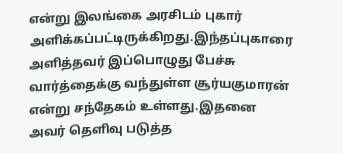என்று இலங்கை அரசிடம் புகார் அளிக்கப்பட்டிருக்கிறது.இந்தப்புகாரை அளித்தவர் இப்பொழுது பேச்சு வார்த்தைக்கு வந்துள்ள சூர்யகுமாரன் என்று சந்தேகம் உள்ளது.இதனை அவர் தெளிவு படுத்த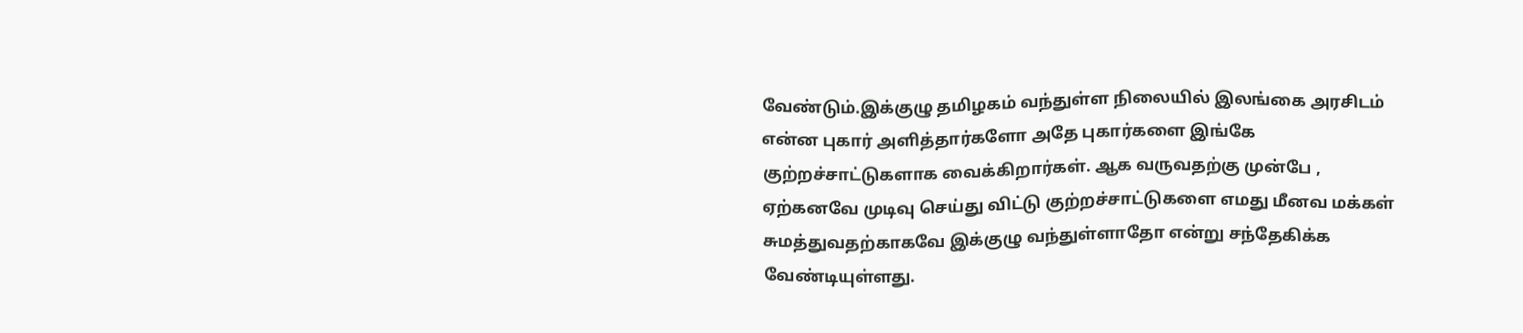வேண்டும்.இக்குழு தமிழகம் வந்துள்ள நிலையில் இலங்கை அரசிடம் என்ன புகார் அளித்தார்களோ அதே புகார்களை இங்கே குற்றச்சாட்டுகளாக வைக்கிறார்கள். ஆக வருவதற்கு முன்பே , ஏற்கனவே முடிவு செய்து விட்டு குற்றச்சாட்டுகளை எமது மீனவ மக்கள் சுமத்துவதற்காகவே இக்குழு வந்துள்ளாதோ என்று சந்தேகிக்க வேண்டியுள்ளது.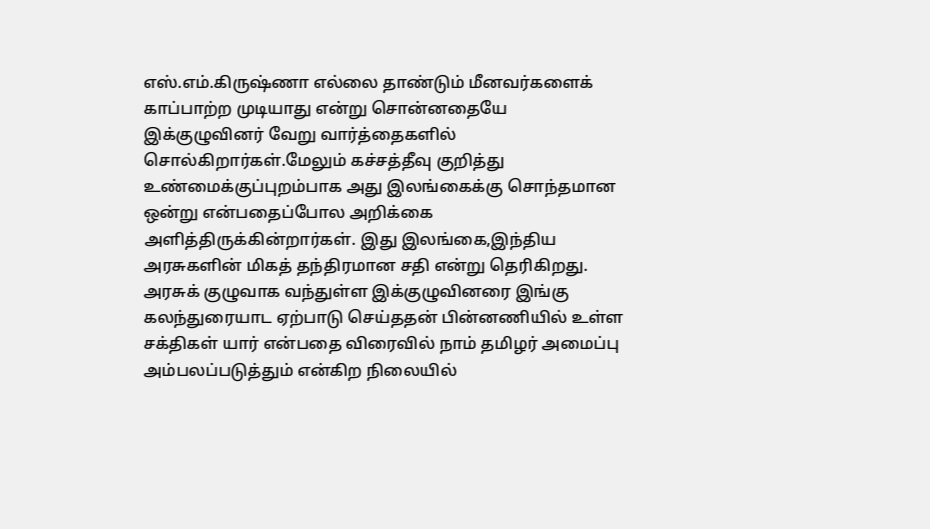எஸ்.எம்.கிருஷ்ணா எல்லை தாண்டும் மீனவர்களைக் காப்பாற்ற முடியாது என்று சொன்னதையே இக்குழுவினர் வேறு வார்த்தைகளில் சொல்கிறார்கள்.மேலும் கச்சத்தீவு குறித்து உண்மைக்குப்புறம்பாக அது இலங்கைக்கு சொந்தமான ஒன்று என்பதைப்போல அறிக்கை அளித்திருக்கின்றார்கள். இது இலங்கை,இந்திய அரசுகளின் மிகத் தந்திரமான சதி என்று தெரிகிறது. அரசுக் குழுவாக வந்துள்ள இக்குழுவினரை இங்கு கலந்துரையாட ஏற்பாடு செய்ததன் பின்னணியில் உள்ள சக்திகள் யார் என்பதை விரைவில் நாம் தமிழர் அமைப்பு அம்பலப்படுத்தும் என்கிற நிலையில்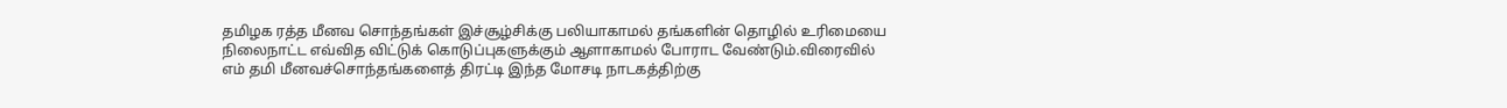தமிழக ரத்த மீனவ சொந்தங்கள் இச்சூழ்சிக்கு பலியாகாமல் தங்களின் தொழில் உரிமையை நிலைநாட்ட எவ்வித விட்டுக் கொடுப்புகளுக்கும் ஆளாகாமல் போராட வேண்டும்.விரைவில் எம் தமி மீனவச்சொந்தங்களைத் திரட்டி இந்த மோசடி நாடகத்திற்கு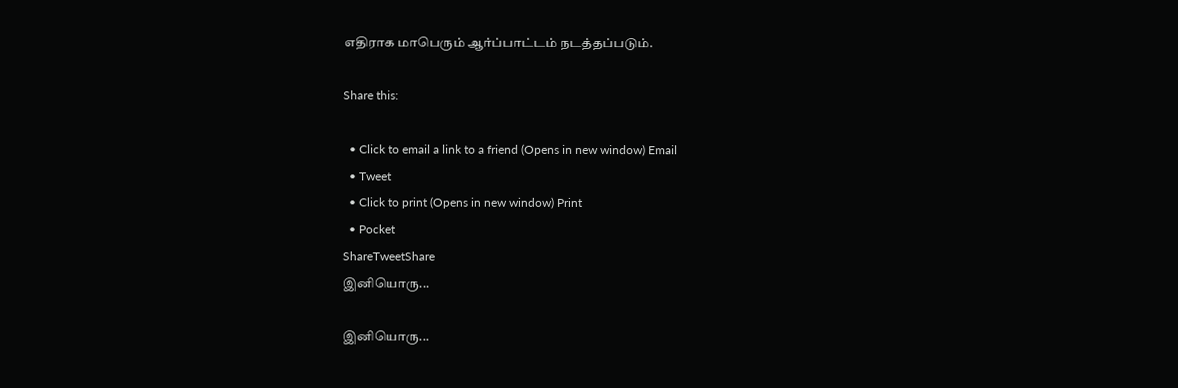எதிராக மாபெரும் ஆர்ப்பாட்டம் நடத்தப்படும்.

Share this:

  • Click to email a link to a friend (Opens in new window) Email
  • Tweet
  • Click to print (Opens in new window) Print
  • Pocket
ShareTweetShare
இனியொரு...

இனியொரு...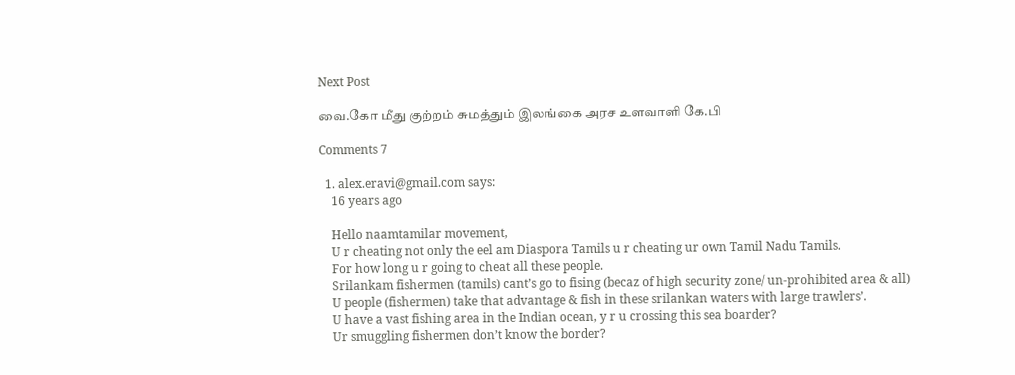Next Post

வை.கோ மீது குற்றம் சுமத்தும் இலங்கை அரச உளவாளி கே.பி

Comments 7

  1. alex.eravi@gmail.com says:
    16 years ago

    Hello naamtamilar movement,
    U r cheating not only the eel am Diaspora Tamils u r cheating ur own Tamil Nadu Tamils.
    For how long u r going to cheat all these people.
    Srilankam fishermen (tamils) cant’s go to fising (becaz of high security zone/ un-prohibited area & all)
    U people (fishermen) take that advantage & fish in these srilankan waters with large trawlers’.
    U have a vast fishing area in the Indian ocean, y r u crossing this sea boarder?
    Ur smuggling fishermen don’t know the border?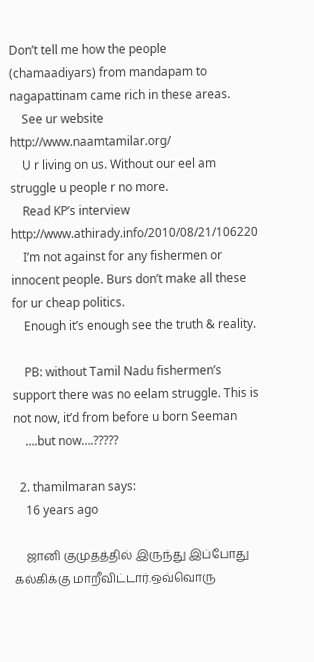Don’t tell me how the people (chamaadiyars) from mandapam to nagapattinam came rich in these areas.
    See ur website http://www.naamtamilar.org/
    U r living on us. Without our eel am struggle u people r no more.
    Read KP’s interview http://www.athirady.info/2010/08/21/106220
    I’m not against for any fishermen or innocent people. Burs don’t make all these for ur cheap politics.
    Enough it’s enough see the truth & reality.

    PB: without Tamil Nadu fishermen’s support there was no eelam struggle. This is not now, it’d from before u born Seeman
    ….but now….?????

  2. thamilmaran says:
    16 years ago

    ஜானி குமுதத்தில் இருந்து இப்போது கல்கிக்கு மாறீவிட்டார்.ஒவ்வொரு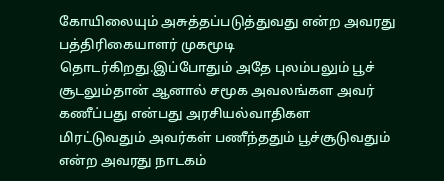கோயிலையும் அசுத்தப்படுத்துவது என்ற அவரது பத்திரிகையாளர் முகமூடி தொடர்கிறது.இப்போதும் அதே புலம்பலும் பூச் சூடலும்தான் ஆனால் சமூக அவலங்கள அவர் கணீப்பது என்பது அரசியல்வாதிகள மிரட்டுவதும் அவர்கள் பணீந்ததும் பூச்சூடுவதும் என்ற அவரது நாடகம்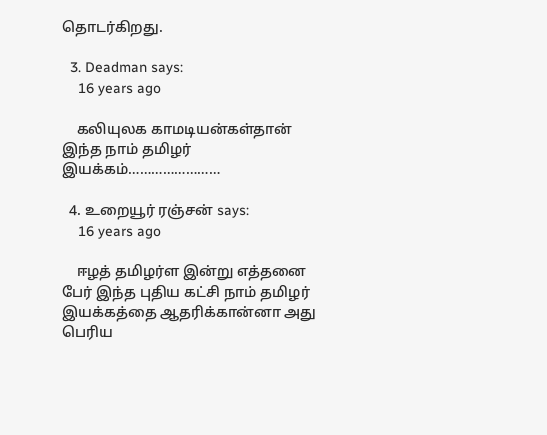தொடர்கிறது.

  3. Deadman says:
    16 years ago

    கலியுலக காமடியன்கள்தான் இந்த நாம் தமிழர் இயக்கம்……………………

  4. உறையூர் ரஞ்சன் says:
    16 years ago

    ஈழத் தமிழர்ள இன்று எத்தனை பேர் இந்த புதிய கட்சி நாம் தமிழர் இயக்கத்தை ஆதரிக்கான்னா அது பெரிய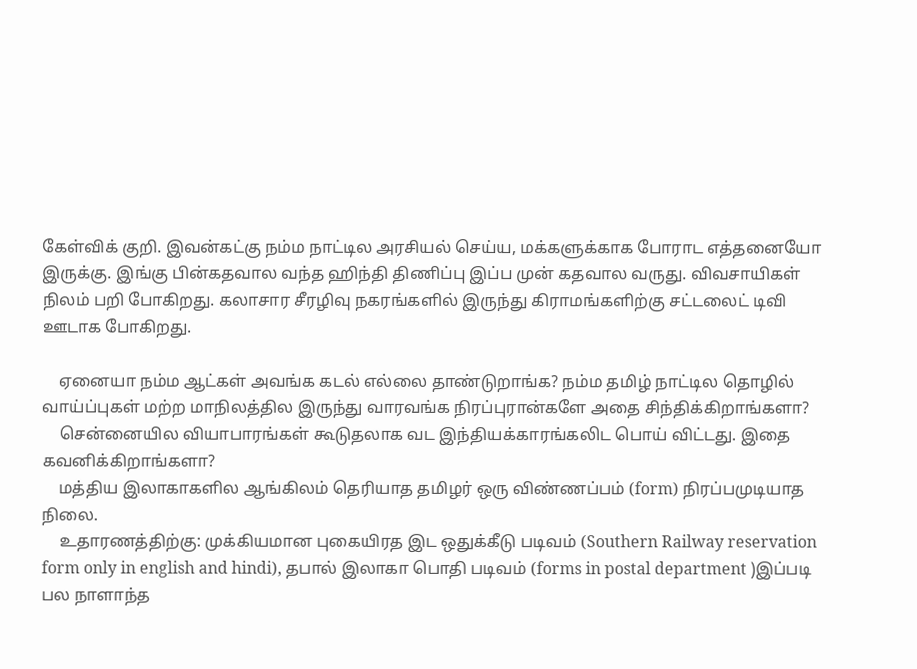கேள்விக் குறி. இவன்கட்கு நம்ம நாட்டில அரசியல் செய்ய, மக்களுக்காக போராட எத்தனையோ இருக்கு. இங்கு பின்கதவால வந்த ஹிந்தி திணிப்பு இப்ப முன் கதவால வருது. விவசாயிகள் நிலம் பறி போகிறது. கலாசார சீரழிவு நகரங்களில் இருந்து கிராமங்களிற்கு சட்டலைட் டிவி ஊடாக போகிறது.

    ஏனையா நம்ம ஆட்கள் அவங்க கடல் எல்லை தாண்டுறாங்க? நம்ம தமிழ் நாட்டில தொழில் வாய்ப்புகள் மற்ற மாநிலத்தில இருந்து வாரவங்க நிரப்புரான்களே அதை சிந்திக்கிறாங்களா?
    சென்னையில வியாபாரங்கள் கூடுதலாக வட இந்தியக்காரங்கலிட பொய் விட்டது. இதை கவனிக்கிறாங்களா?
    மத்திய இலாகாகளில ஆங்கிலம் தெரியாத தமிழர் ஒரு விண்ணப்பம் (form) நிரப்பமுடியாத நிலை.
    உதாரணத்திற்கு: முக்கியமான புகையிரத இட ஒதுக்கீடு படிவம் (Southern Railway reservation form only in english and hindi), தபால் இலாகா பொதி படிவம் (forms in postal department )இப்படி பல நாளாந்த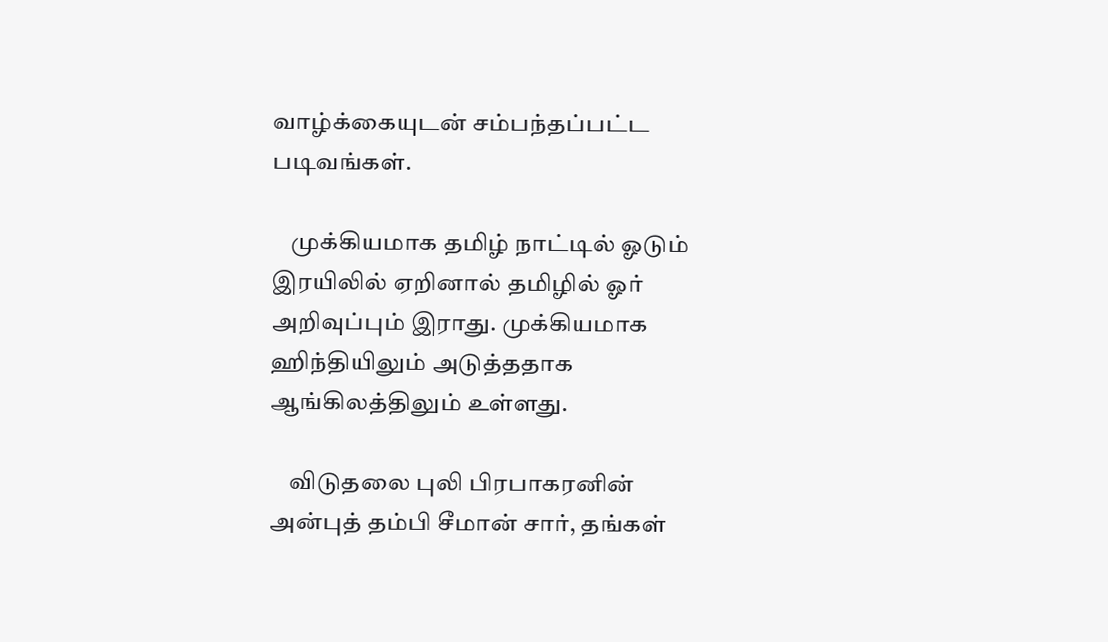வாழ்க்கையுடன் சம்பந்தப்பட்ட படிவங்கள்.

    முக்கியமாக தமிழ் நாட்டில் ஓடும் இரயிலில் ஏறினால் தமிழில் ஓர் அறிவுப்பும் இராது. முக்கியமாக ஹிந்தியிலும் அடுத்ததாக ஆங்கிலத்திலும் உள்ளது.

    விடுதலை புலி பிரபாகரனின் அன்புத் தம்பி சீமான் சார், தங்கள்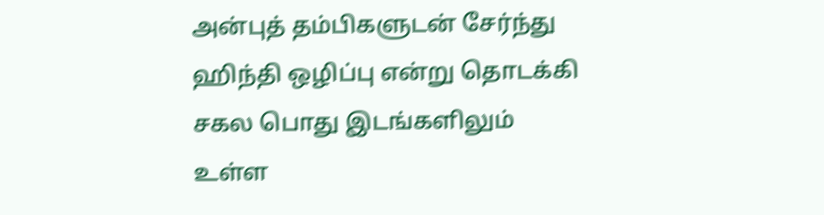அன்புத் தம்பிகளுடன் சேர்ந்து ஹிந்தி ஒழிப்பு என்று தொடக்கி சகல பொது இடங்களிலும் உள்ள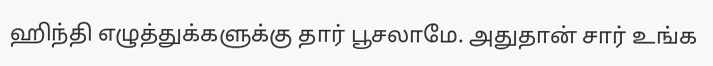ஹிந்தி எழுத்துக்களுக்கு தார் பூசலாமே. அதுதான் சார் உங்க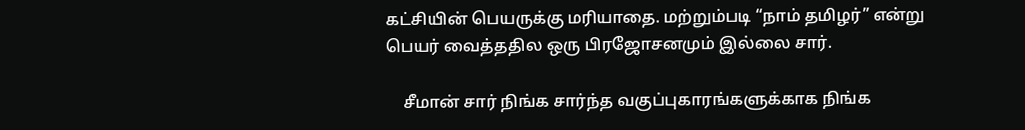கட்சியின் பெயருக்கு மரியாதை. மற்றும்படி “நாம் தமிழர்” என்று பெயர் வைத்ததில ஒரு பிரஜோசனமும் இல்லை சார்.

    சீமான் சார் நிங்க சார்ந்த வகுப்புகாரங்களுக்காக நிங்க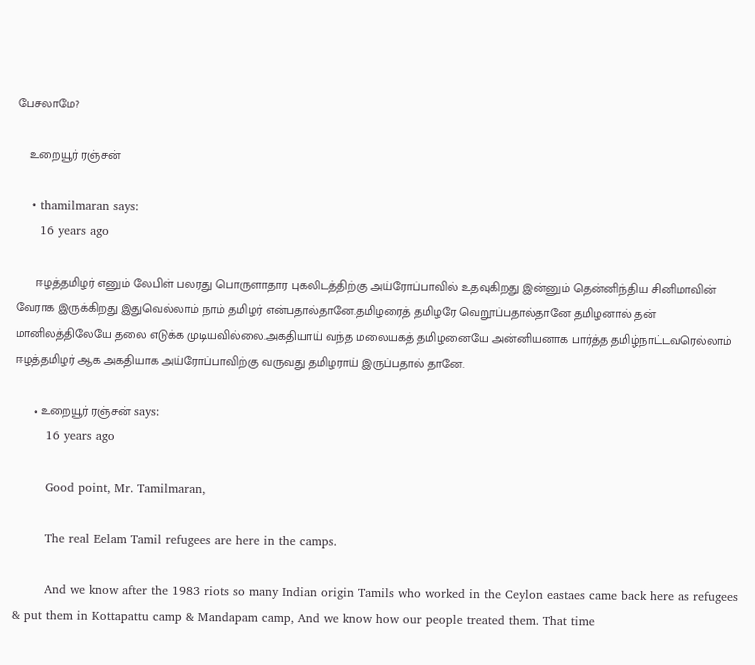பேசலாமே?

    உறையூர் ரஞ்சன்

    • thamilmaran says:
      16 years ago

      ஈழத்தமிழர் எனும் லேபிள் பலரது பொருளாதார புகலிடத்திற்கு அய்ரோப்பாவில் உதவுகிறது இன்னும் தென்னிந்திய சினிமாவின் வேராக இருக்கிறது இதுவெல்லாம் நாம் தமிழர் என்பதால்தானே.தமிழரைத் தமிழரே வெறூப்பதால்தானே தமிழனால் தன் மானிலத்திலேயே தலை எடுக்க முடியவில்லை.அகதியாய் வந்த மலையகத் தமிழனையே அன்னியனாக பார்த்த தமிழ்நாட்டவரெல்லாம் ஈழத்தமிழர் ஆக அகதியாக அய்ரோப்பாவிற்கு வருவது தமிழராய் இருப்பதால் தானே.

      • உறையூர் ரஞ்சன் says:
        16 years ago

        Good point, Mr. Tamilmaran,

        The real Eelam Tamil refugees are here in the camps.

        And we know after the 1983 riots so many Indian origin Tamils who worked in the Ceylon eastaes came back here as refugees & put them in Kottapattu camp & Mandapam camp, And we know how our people treated them. That time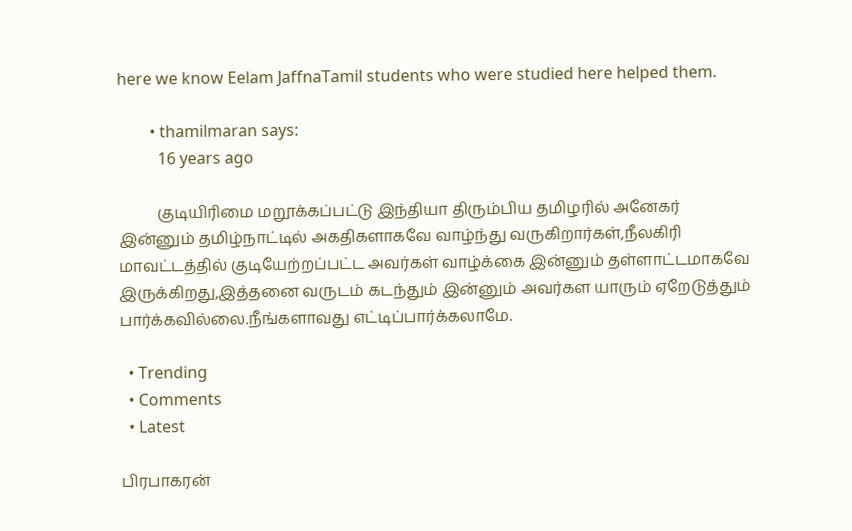here we know Eelam JaffnaTamil students who were studied here helped them.

        • thamilmaran says:
          16 years ago

          குடியிரிமை மறூக்கப்பட்டு இந்தியா திரும்பிய தமிழரில் அனேகர் இன்னும் தமிழ்நாட்டில் அகதிகளாகவே வாழ்ந்து வருகிறார்கள்,நீலகிரி மாவட்டத்தில் குடியேற்றப்பட்ட அவர்கள் வாழ்க்கை இன்னும் தள்ளாட்டமாகவே இருக்கிறது,இத்தனை வருடம் கடந்தும் இன்னும் அவர்கள யாரும் ஏறேடுத்தும் பார்க்கவில்லை.நீங்களாவது எட்டிப்பார்க்கலாமே.

  • Trending
  • Comments
  • Latest

பிரபாகரன்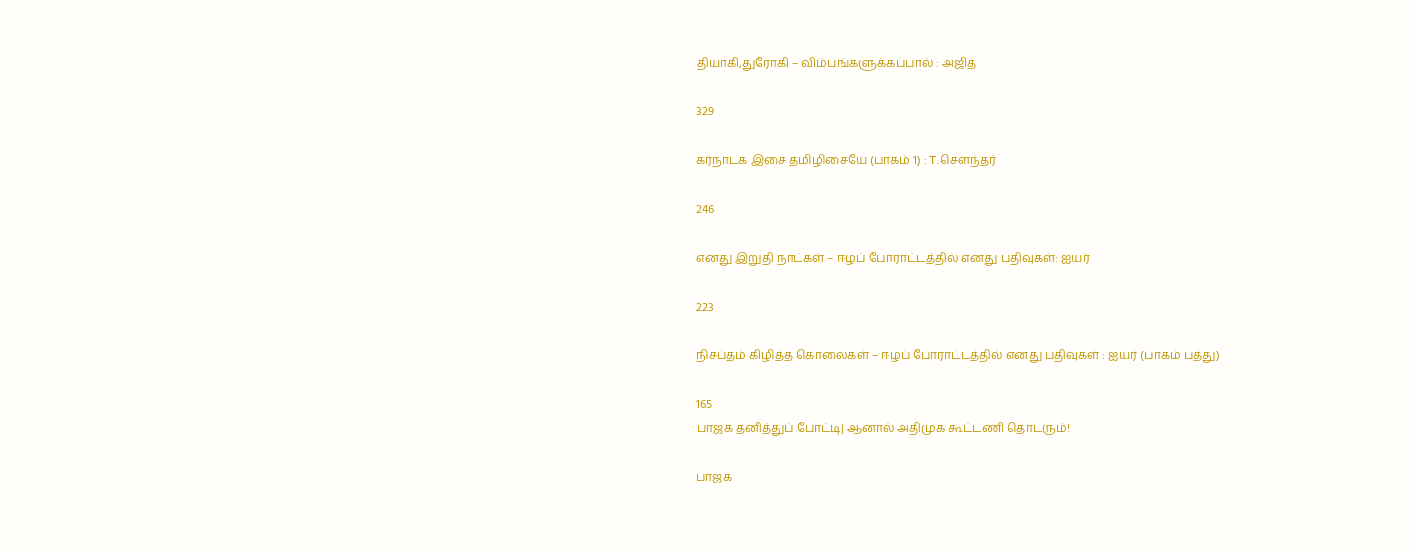தியாகி,துரோகி – விம்பங்களுக்கப்பால் : அஜித்

329

கர்நாடக இசை தமிழிசையே (பாகம் 1) : T.செளந்தர்

246

எனது இறுதி நாட்கள் – ஈழப் போராட்டத்தில் எனது பதிவுகள்: ஐயர்

223

நிசப்தம் கிழித்த கொலைகள் – ஈழப் போராட்டத்தில் எனது பதிவுகள் : ஐயர் (பாகம் பத்து)

165
பாஜக தனித்துப் போட்டி| ஆனால் அதிமுக கூட்டணி தொடரும்!

பாஜக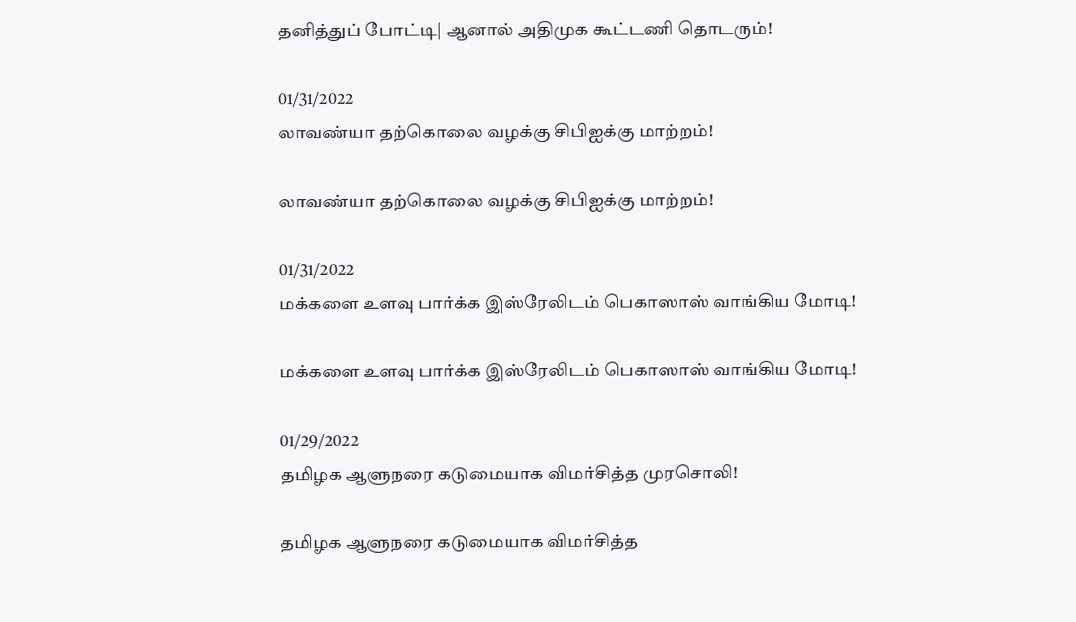தனித்துப் போட்டி| ஆனால் அதிமுக கூட்டணி தொடரும்!

01/31/2022
லாவண்யா தற்கொலை வழக்கு சிபிஐக்கு மாற்றம்!

லாவண்யா தற்கொலை வழக்கு சிபிஐக்கு மாற்றம்!

01/31/2022
மக்களை உளவு பார்க்க இஸ்ரேலிடம் பெகாஸாஸ் வாங்கிய மோடி!

மக்களை உளவு பார்க்க இஸ்ரேலிடம் பெகாஸாஸ் வாங்கிய மோடி!

01/29/2022
தமிழக ஆளுநரை கடுமையாக விமர்சித்த முரசொலி!

தமிழக ஆளுநரை கடுமையாக விமர்சித்த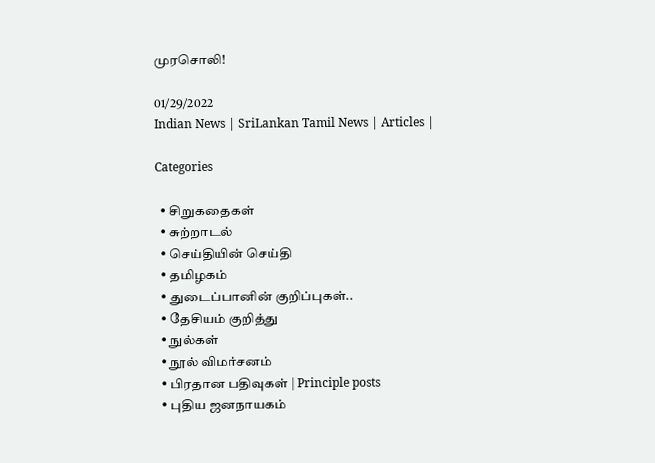முரசொலி!

01/29/2022
Indian News | SriLankan Tamil News | Articles |

Categories

  • சிறுகதைகள்
  • சுற்றாடல்
  • செய்தியின் செய்தி
  • தமிழகம்
  • துடைப்பானின் குறிப்புகள்..
  • தேசியம் குறித்து
  • நுல்கள்
  • நூல் விமர்சனம்
  • பிரதான பதிவுகள் | Principle posts
  • புதிய ஜனநாயகம்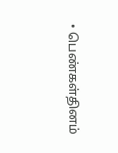• பெண்கள்தினம்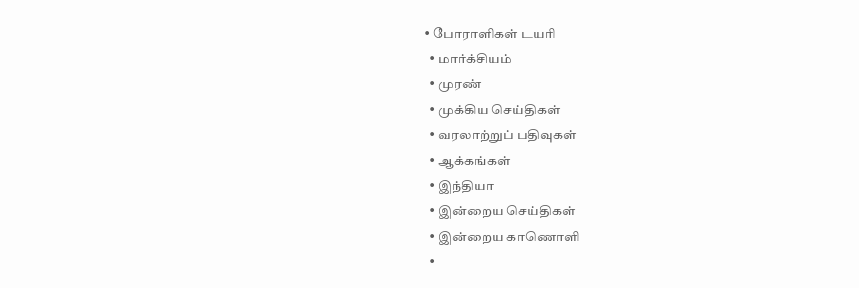• போராளிகள் டயரி
  • மார்க்சியம்
  • முரண்
  • முக்கிய செய்திகள்
  • வரலாற்றுப் பதிவுகள்
  • ஆக்கங்கள்
  • இந்தியா
  • இன்றைய செய்திகள்
  • இன்றைய காணொளி
  •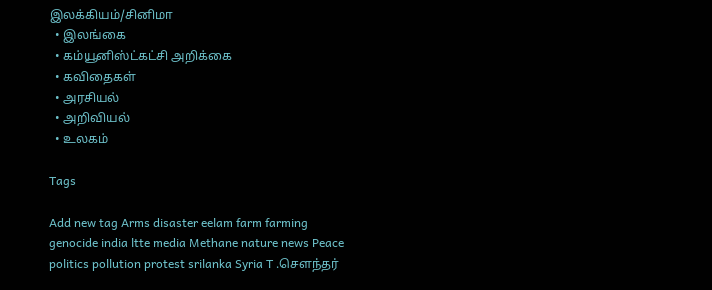இலக்கியம்/சினிமா
  • இலங்கை
  • கம்யூனிஸ்ட்கட்சி அறிக்கை
  • கவிதைகள்
  • அரசியல்
  • அறிவியல்
  • உலகம்

Tags

Add new tag Arms disaster eelam farm farming genocide india ltte media Methane nature news Peace politics pollution protest srilanka Syria T .சௌந்தர்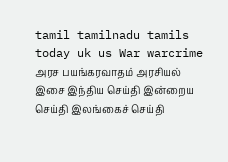tamil tamilnadu tamils today uk us War warcrime அரச பயங்கரவாதம் அரசியல் இசை இந்திய செய்தி இன்றைய செய்தி இலங்கைச் செய்தி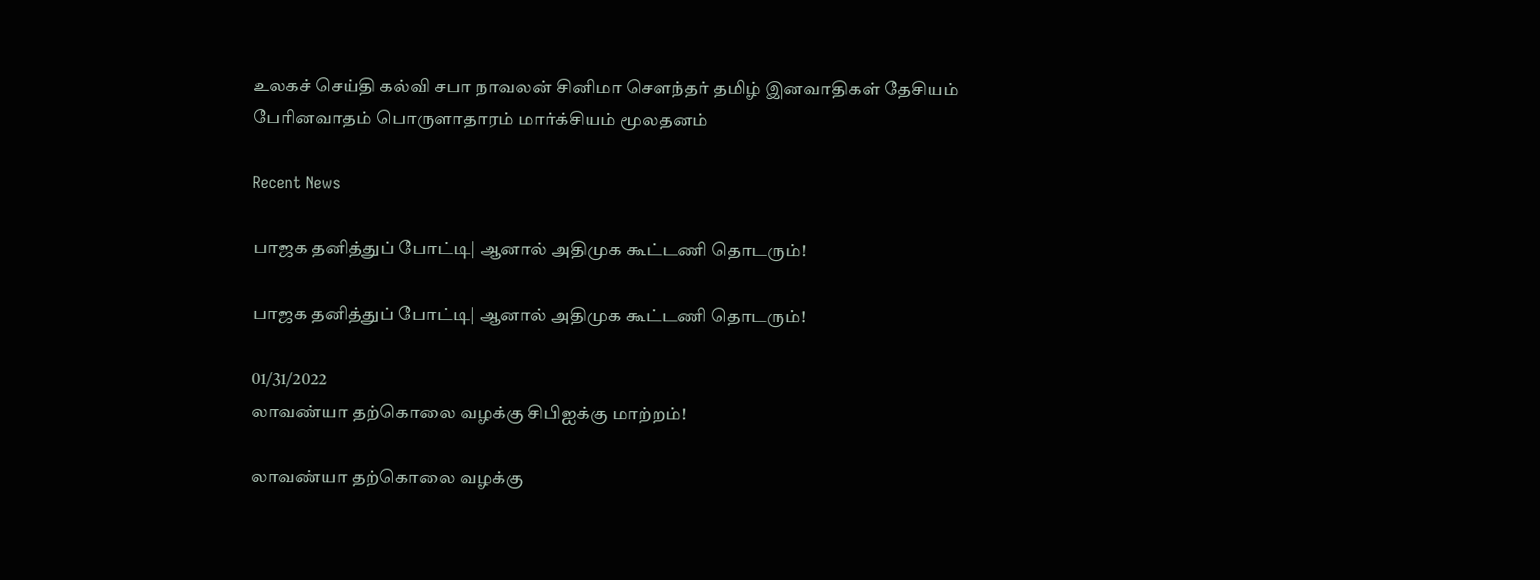உலகச் செய்தி கல்வி சபா நாவலன் சினிமா சௌந்தர் தமிழ் இனவாதிகள் தேசியம் பேரினவாதம் பொருளாதாரம் மார்க்சியம் மூலதனம்

Recent News

பாஜக தனித்துப் போட்டி| ஆனால் அதிமுக கூட்டணி தொடரும்!

பாஜக தனித்துப் போட்டி| ஆனால் அதிமுக கூட்டணி தொடரும்!

01/31/2022
லாவண்யா தற்கொலை வழக்கு சிபிஐக்கு மாற்றம்!

லாவண்யா தற்கொலை வழக்கு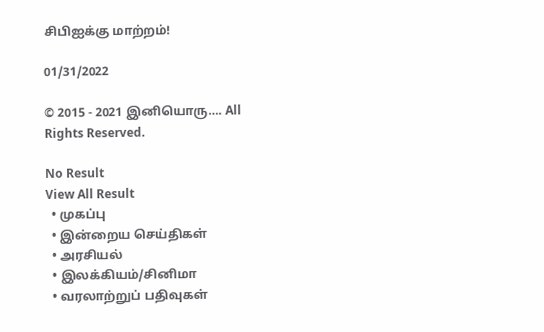சிபிஐக்கு மாற்றம்!

01/31/2022

© 2015 - 2021 இனியொரு…. All Rights Reserved.

No Result
View All Result
  • முகப்பு
  • இன்றைய செய்திகள்
  • அரசியல்
  • இலக்கியம்/சினிமா
  • வரலாற்றுப் பதிவுகள்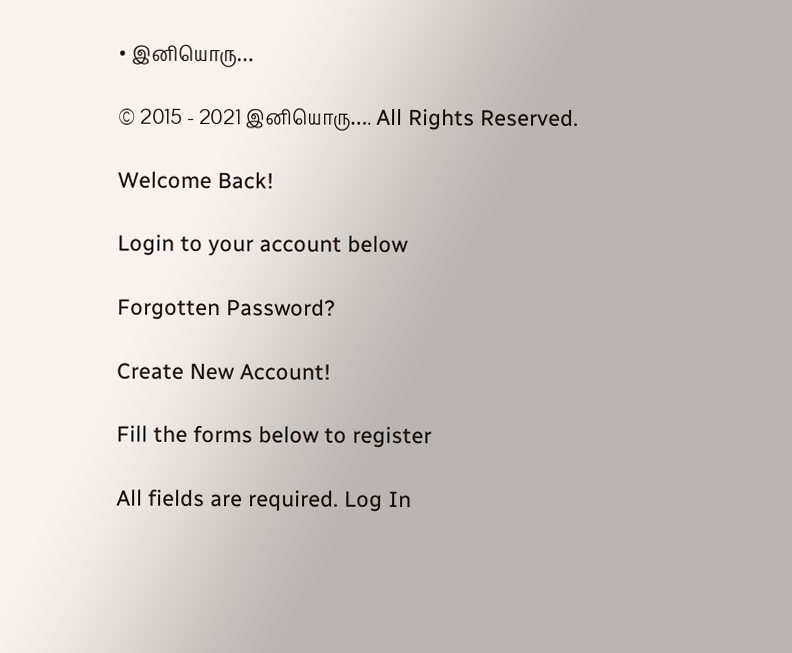• இனியொரு…

© 2015 - 2021 இனியொரு…. All Rights Reserved.

Welcome Back!

Login to your account below

Forgotten Password?

Create New Account!

Fill the forms below to register

All fields are required. Log In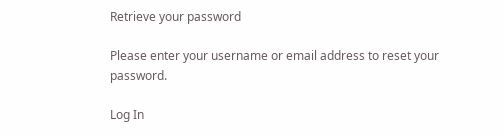Retrieve your password

Please enter your username or email address to reset your password.

Log In